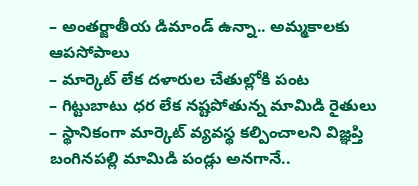– అంతర్జాతీయ డిమాండ్ ఉన్నా.. అమ్మకాలకు ఆపసోపాలు
– మార్కెట్ లేక దళారుల చేతుల్లోకి పంట
– గిట్టుబాటు ధర లేక నష్టపోతున్న మామిడి రైతులు
– స్థానికంగా మార్కెట్ వ్యవస్థ కల్పించాలని విజ్ఞప్తి
బంగినపల్లి మామిడి పండ్లు అనగానే..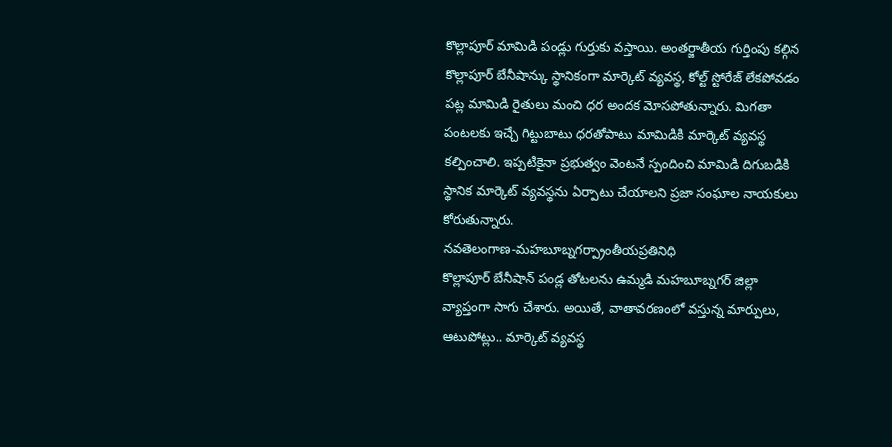కొల్లాపూర్ మామిడి పండ్లు గుర్తుకు వస్తాయి. అంతర్జాతీయ గుర్తింపు కల్గిన కొల్లాపూర్ బేనీషాన్కు స్థానికంగా మార్కెట్ వ్యవస్థ, కోల్ట్ స్టోరేజ్ లేకపోవడం పట్ల మామిడి రైతులు మంచి ధర అందక మోసపోతున్నారు. మిగతా పంటలకు ఇచ్చే గిట్టుబాటు ధరతోపాటు మామిడికి మార్కెట్ వ్యవస్థ కల్పించాలి. ఇప్పటికైనా ప్రభుత్వం వెంటనే స్పందించి మామిడి దిగుబడికి స్థానిక మార్కెట్ వ్యవస్థను ఏర్పాటు చేయాలని ప్రజా సంఘాల నాయకులు కోరుతున్నారు.
నవతెలంగాణ-మహబూబ్నగర్ప్రాంతీయప్రతినిధి
కొల్లాపూర్ బేనీషాన్ పండ్ల తోటలను ఉమ్మడి మహబూబ్నగర్ జిల్లా వ్యాప్తంగా సాగు చేశారు. అయితే, వాతావరణంలో వస్తున్న మార్పులు, ఆటుపోట్లు.. మార్కెట్ వ్యవస్థ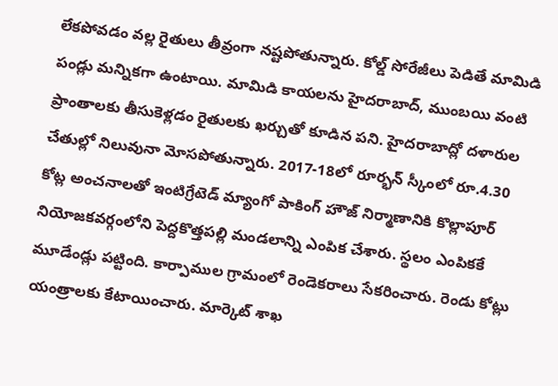లేకపోవడం వల్ల రైతులు తీవ్రంగా నష్టపోతున్నారు. కోల్డ్ సోరేజీలు పెడితే మామిడి పండ్లు మన్నికగా ఉంటాయి. మామిడి కాయలను హైదరాబాద్, ముంబయి వంటి ప్రాంతాలకు తీసుకెళ్లడం రైతులకు ఖర్చుతో కూడిన పని. హైదరాబాద్లో దళారుల చేతుల్లో నిలువునా మోసపోతున్నారు. 2017-18లో రూర్భన్ స్కీంలో రూ.4.30 కోట్ల అంచనాలతో ఇంటిగ్రేటెడ్ మ్యాంగో పాకింగ్ హౌజ్ నిర్మాణానికి కొల్లాపూర్ నియోజకవర్గంలోని పెద్దకొత్తపల్లి మండలాన్ని ఎంపిక చేశారు. స్థలం ఎంపికకే మూడేండ్లు పట్టింది. కార్పాముల గ్రామంలో రెండెకరాలు సేకరించారు. రెండు కోట్లు యంత్రాలకు కేటాయించారు. మార్కెట్ శాఖ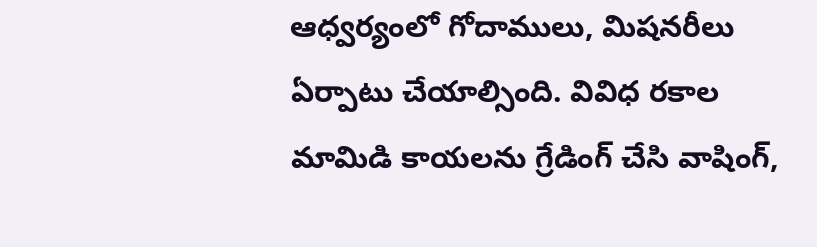ఆధ్వర్యంలో గోదాములు, మిషనరీలు ఏర్పాటు చేయాల్సింది. వివిధ రకాల మామిడి కాయలను గ్రేడింగ్ చేసి వాషింగ్,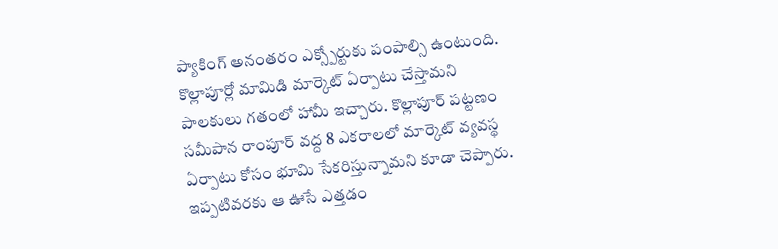ప్యాకింగ్ అనంతరం ఎక్స్పోర్టుకు పంపాల్సి ఉంటుంది. కొల్లాపూర్లో మామిడి మార్కెట్ ఏర్పాటు చేస్తామని పాలకులు గతంలో హామీ ఇచ్చారు. కొల్లాపూర్ పట్టణం సమీపాన రాంపూర్ వద్ద 8 ఎకరాలలో మార్కెట్ వ్యవస్థ ఏర్పాటు కోసం భూమి సేకరిస్తున్నామని కూడా చెప్పారు. ఇప్పటివరకు ఆ ఊసే ఎత్తడం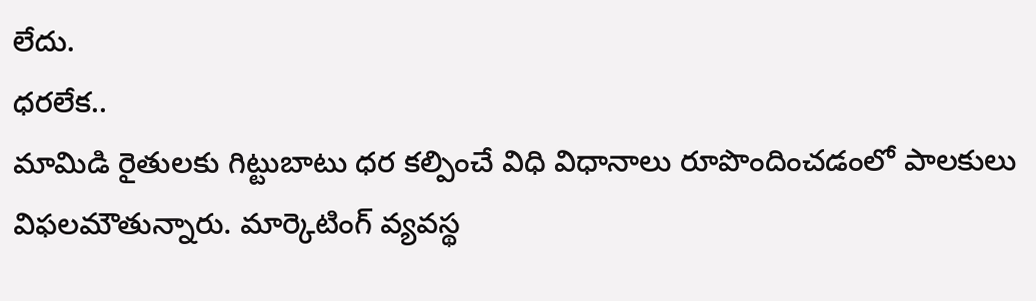లేదు.
ధరలేక..
మామిడి రైతులకు గిట్టుబాటు ధర కల్పించే విధి విధానాలు రూపొందించడంలో పాలకులు విఫలమౌతున్నారు. మార్కెటింగ్ వ్యవస్థ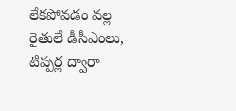లేకపోవడం వల్ల రైతులే డీసీఎంలు, టిప్పర్ల ద్వారా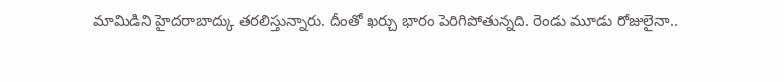మామిడిని హైదరాబాద్కు తరలిస్తున్నారు. దీంతో ఖర్చు భారం పెరిగిపోతున్నది. రెండు మూడు రోజులైనా..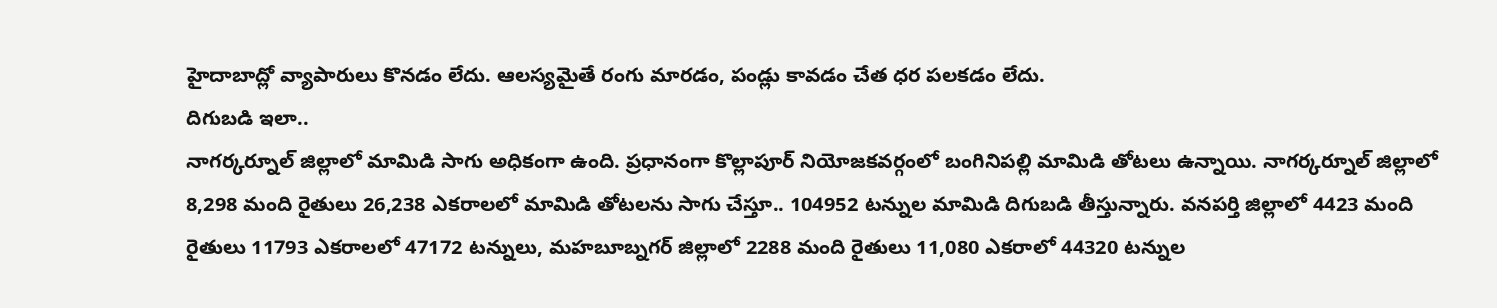హైదాబాద్లో వ్యాపారులు కొనడం లేదు. ఆలస్యమైతే రంగు మారడం, పండ్లు కావడం చేత ధర పలకడం లేదు.
దిగుబడి ఇలా..
నాగర్కర్నూల్ జిల్లాలో మామిడి సాగు అధికంగా ఉంది. ప్రధానంగా కొల్లాపూర్ నియోజకవర్గంలో బంగినిపల్లి మామిడి తోటలు ఉన్నాయి. నాగర్కర్నూల్ జిల్లాలో 8,298 మంది రైతులు 26,238 ఎకరాలలో మామిడి తోటలను సాగు చేస్తూ.. 104952 టన్నుల మామిడి దిగుబడి తీస్తున్నారు. వనపర్తి జిల్లాలో 4423 మంది రైతులు 11793 ఎకరాలలో 47172 టన్నులు, మహబూబ్నగర్ జిల్లాలో 2288 మంది రైతులు 11,080 ఎకరాలో 44320 టన్నుల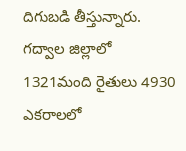దిగుబడి తీస్తున్నారు. గద్వాల జిల్లాలో 1321మంది రైతులు 4930 ఎకరాలలో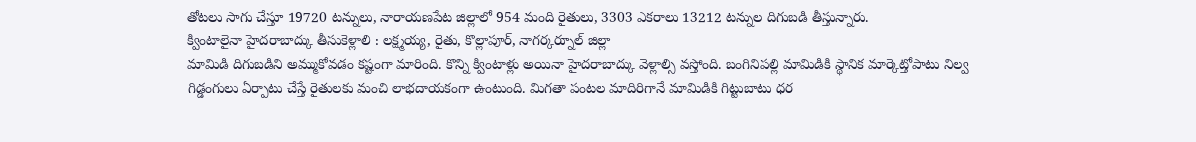తోటలు సాగు చేస్తూ 19720 టన్నులు, నారాయణపేట జిల్లాలో 954 మంది రైతులు, 3303 ఎకరాలు 13212 టన్నుల దిగుబడి తీస్తున్నారు.
క్వింటాలైనా హైదరాబాద్కు తీసుకెళ్లాలి : లక్ష్మయ్య, రైతు, కొల్లాపూర్, నాగర్కర్నూల్ జిల్లా
మామిడి దిగుబడిని అమ్ముకోవడం కష్టంగా మారింది. కొన్ని క్వింటాళ్లు అయినా హైదరాబాద్కు వెళ్లాల్సి వస్తోంది. బంగినిపల్లి మామిడికి స్థానిక మార్కెట్తోపాటు నిల్వ గిడ్డంగులు ఏర్పాటు చేస్తే రైతులకు మంచి లాభదాయకంగా ఉంటుంది. మిగతా పంటల మాదిరిగానే మామిడికి గిట్టుబాటు ధర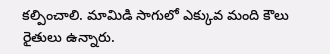కల్పించాలి. మామిడి సాగులో ఎక్కువ మంది కౌలు రైతులు ఉన్నారు.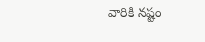వారికి నష్టం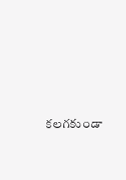కలగకుండా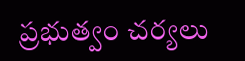ప్రభుత్వం చర్యలు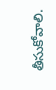తీసుకోవాలి.